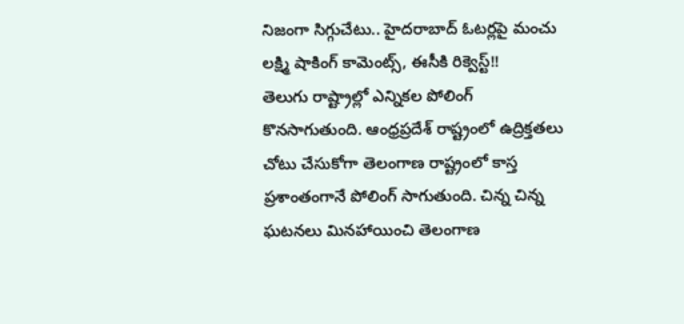నిజంగా సిగ్గుచేటు.. హైదరాబాద్ ఓటర్లపై మంచు లక్ష్మి షాకింగ్ కామెంట్స్, ఈసీకి రిక్వెస్ట్!!
తెలుగు రాష్ట్రాల్లో ఎన్నికల పోలింగ్ కొనసాగుతుంది. ఆంధ్రప్రదేశ్ రాష్ట్రంలో ఉద్రిక్తతలు చోటు చేసుకోగా తెలంగాణ రాష్ట్రంలో కాస్త ప్రశాంతంగానే పోలింగ్ సాగుతుంది. చిన్న చిన్న ఘటనలు మినహాయించి తెలంగాణ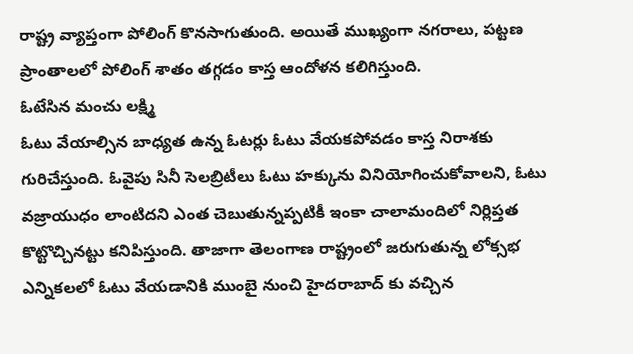రాష్ట్ర వ్యాప్తంగా పోలింగ్ కొనసాగుతుంది. అయితే ముఖ్యంగా నగరాలు, పట్టణ ప్రాంతాలలో పోలింగ్ శాతం తగ్గడం కాస్త ఆందోళన కలిగిస్తుంది.
ఓటేసిన మంచు లక్ష్మి
ఓటు వేయాల్సిన బాధ్యత ఉన్న ఓటర్లు ఓటు వేయకపోవడం కాస్త నిరాశకు గురిచేస్తుంది. ఓవైపు సినీ సెలబ్రిటీలు ఓటు హక్కును వినియోగించుకోవాలని, ఓటు వజ్రాయుధం లాంటిదని ఎంత చెబుతున్నప్పటికీ ఇంకా చాలామందిలో నిర్లిప్తత కొట్టొచ్చినట్టు కనిపిస్తుంది. తాజాగా తెలంగాణ రాష్ట్రంలో జరుగుతున్న లోక్సభ ఎన్నికలలో ఓటు వేయడానికి ముంబై నుంచి హైదరాబాద్ కు వచ్చిన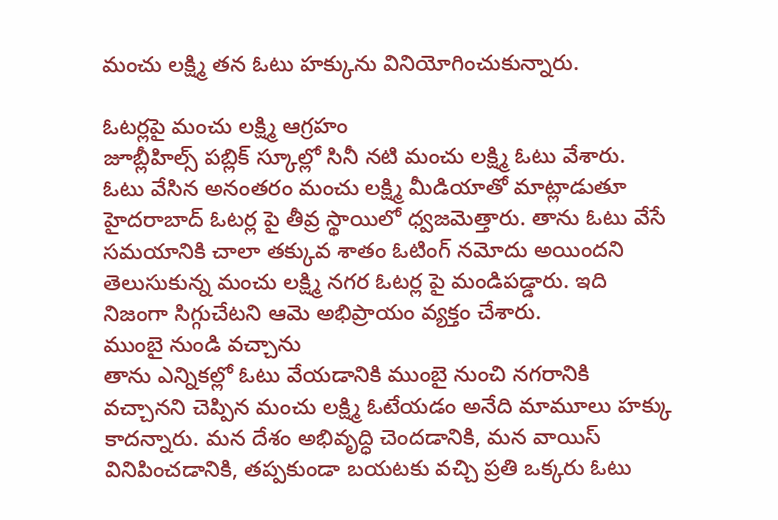మంచు లక్ష్మి తన ఓటు హక్కును వినియోగించుకున్నారు.

ఓటర్లపై మంచు లక్ష్మి ఆగ్రహం
జూబ్లీహిల్స్ పబ్లిక్ స్కూల్లో సినీ నటి మంచు లక్ష్మి ఓటు వేశారు. ఓటు వేసిన అనంతరం మంచు లక్ష్మి మీడియాతో మాట్లాడుతూ హైదరాబాద్ ఓటర్ల పై తీవ్ర స్థాయిలో ధ్వజమెత్తారు. తాను ఓటు వేసే సమయానికి చాలా తక్కువ శాతం ఓటింగ్ నమోదు అయిందని తెలుసుకున్న మంచు లక్ష్మి నగర ఓటర్ల పై మండిపడ్డారు. ఇది నిజంగా సిగ్గుచేటని ఆమె అభిప్రాయం వ్యక్తం చేశారు.
ముంబై నుండి వచ్చాను
తాను ఎన్నికల్లో ఓటు వేయడానికి ముంబై నుంచి నగరానికి వచ్చానని చెప్పిన మంచు లక్ష్మి ఓటేయడం అనేది మామూలు హక్కు కాదన్నారు. మన దేశం అభివృద్ధి చెందడానికి, మన వాయిస్ వినిపించడానికి, తప్పకుండా బయటకు వచ్చి ప్రతి ఒక్కరు ఓటు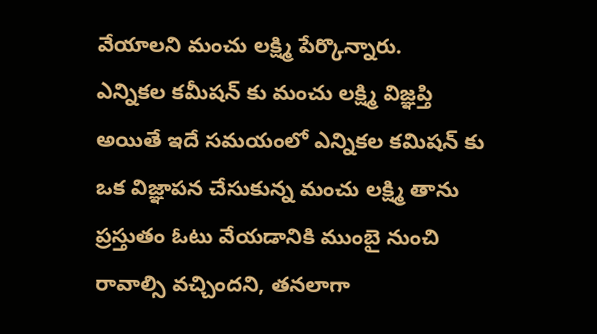వేయాలని మంచు లక్ష్మి పేర్కొన్నారు.
ఎన్నికల కమీషన్ కు మంచు లక్ష్మి విజ్ఞప్తి
అయితే ఇదే సమయంలో ఎన్నికల కమిషన్ కు ఒక విజ్ఞాపన చేసుకున్న మంచు లక్ష్మి తాను ప్రస్తుతం ఓటు వేయడానికి ముంబై నుంచి రావాల్సి వచ్చిందని, తనలాగా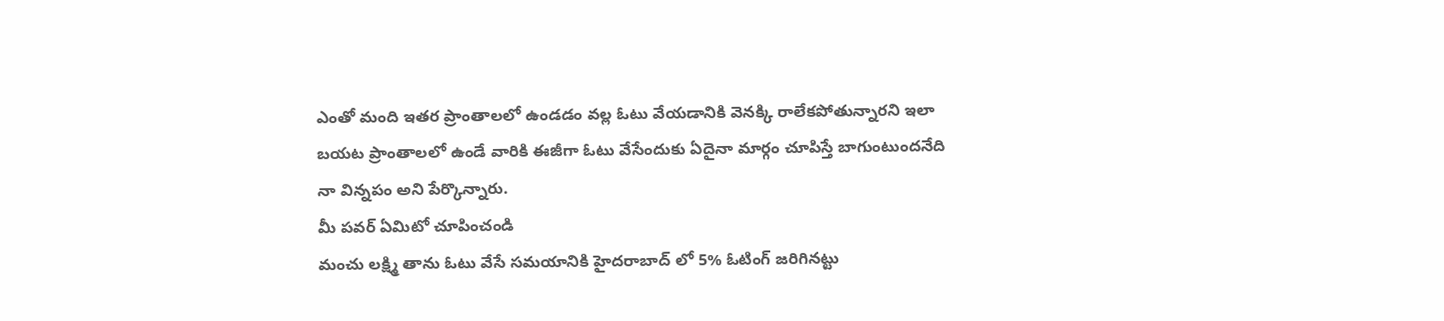ఎంతో మంది ఇతర ప్రాంతాలలో ఉండడం వల్ల ఓటు వేయడానికి వెనక్కి రాలేకపోతున్నారని ఇలా బయట ప్రాంతాలలో ఉండే వారికి ఈజీగా ఓటు వేసేందుకు ఏదైనా మార్గం చూపిస్తే బాగుంటుందనేది నా విన్నపం అని పేర్కొన్నారు.
మీ పవర్ ఏమిటో చూపించండి
మంచు లక్ష్మి తాను ఓటు వేసే సమయానికి హైదరాబాద్ లో 5% ఓటింగ్ జరిగినట్టు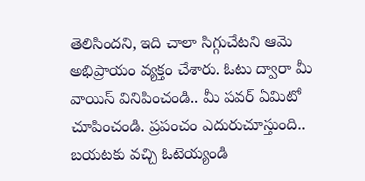తెలిసిందని, ఇది చాలా సిగ్గుచేటని ఆమె అభిప్రాయం వ్యక్తం చేశారు. ఓటు ద్వారా మీ వాయిస్ వినిపించండి.. మీ పవర్ ఏమిటో చూపించండి. ప్రపంచం ఎదురుచూస్తుంది.. బయటకు వచ్చి ఓటెయ్యండి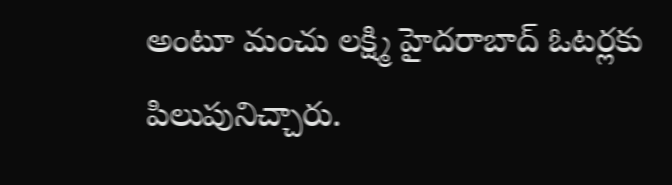అంటూ మంచు లక్ష్మి హైదరాబాద్ ఓటర్లకు పిలుపునిచ్చారు.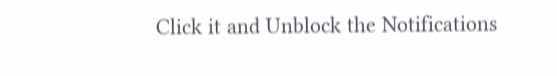Click it and Unblock the Notifications